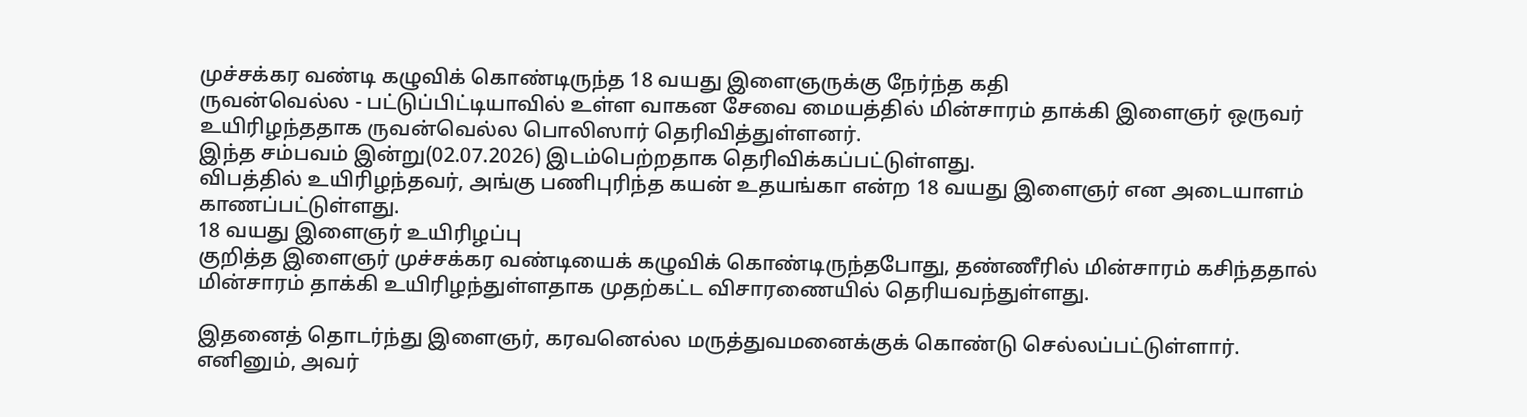முச்சக்கர வண்டி கழுவிக் கொண்டிருந்த 18 வயது இளைஞருக்கு நேர்ந்த கதி
ருவன்வெல்ல - பட்டுப்பிட்டியாவில் உள்ள வாகன சேவை மையத்தில் மின்சாரம் தாக்கி இளைஞர் ஒருவர் உயிரிழந்ததாக ருவன்வெல்ல பொலிஸார் தெரிவித்துள்ளனர்.
இந்த சம்பவம் இன்று(02.07.2026) இடம்பெற்றதாக தெரிவிக்கப்பட்டுள்ளது.
விபத்தில் உயிரிழந்தவர், அங்கு பணிபுரிந்த கயன் உதயங்கா என்ற 18 வயது இளைஞர் என அடையாளம் காணப்பட்டுள்ளது.
18 வயது இளைஞர் உயிரிழப்பு
குறித்த இளைஞர் முச்சக்கர வண்டியைக் கழுவிக் கொண்டிருந்தபோது, தண்ணீரில் மின்சாரம் கசிந்ததால் மின்சாரம் தாக்கி உயிரிழந்துள்ளதாக முதற்கட்ட விசாரணையில் தெரியவந்துள்ளது.

இதனைத் தொடர்ந்து இளைஞர், கரவனெல்ல மருத்துவமனைக்குக் கொண்டு செல்லப்பட்டுள்ளார். எனினும், அவர்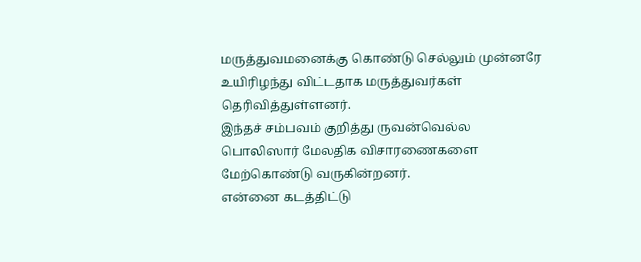மருத்துவமனைக்கு கொண்டு செல்லும் முன்னரே உயிரிழந்து விட்டதாக மருத்துவர்கள் தெரிவித்துள்ளனர்.
இந்தச் சம்பவம் குறித்து ருவன்வெல்ல பொலிஸார் மேலதிக விசாரணைகளை மேற்கொண்டு வருகின்றனர்.
என்னை கடத்திட்டு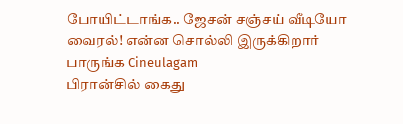போயிட்டாங்க.. ஜேசன் சஞ்சய் வீடியோ வைரல்! என்ன சொல்லி இருக்கிறார் பாருங்க Cineulagam
பிரான்சில் கைது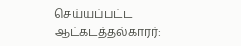செய்யப்பட்ட ஆட்கடத்தல்காரர்: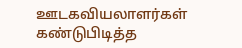ஊடகவியலாளர்கள் கண்டுபிடித்த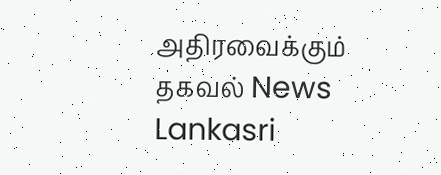அதிரவைக்கும் தகவல் News Lankasri